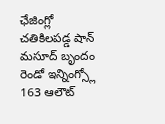ఛేజింగ్లో చతికిలపడ్డ షాన్ మసూద్ బృందం
రెండో ఇన్నింగ్స్లో 163 ఆలౌట్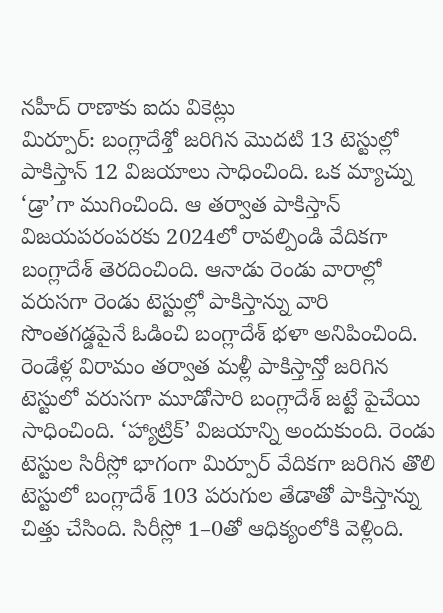నహీద్ రాణాకు ఐదు వికెట్లు
మిర్పూర్: బంగ్లాదేశ్తో జరిగిన మొదటి 13 టెస్టుల్లో పాకిస్తాన్ 12 విజయాలు సాధించింది. ఒక మ్యాచ్ను ‘డ్రా’గా ముగించింది. ఆ తర్వాత పాకిస్తాన్ విజయపరంపరకు 2024లో రావల్పిండి వేదికగా బంగ్లాదేశ్ తెరదించింది. ఆనాడు రెండు వారాల్లో వరుసగా రెండు టెస్టుల్లో పాకిస్తాన్ను వారి సొంతగడ్డపైనే ఓడించి బంగ్లాదేశ్ భళా అనిపించింది. రెండేళ్ల విరామం తర్వాత మళ్లీ పాకిస్తాన్తో జరిగిన టెస్టులో వరుసగా మూడోసారి బంగ్లాదేశ్ జట్టే పైచేయి సాధించింది. ‘హ్యాట్రిక్’ విజయాన్ని అందుకుంది. రెండు టెస్టుల సిరీస్లో భాగంగా మిర్పూర్ వేదికగా జరిగిన తొలి టెస్టులో బంగ్లాదేశ్ 103 పరుగుల తేడాతో పాకిస్తాన్ను చిత్తు చేసింది. సిరీస్లో 1–0తో ఆధిక్యంలోకి వెళ్లింది.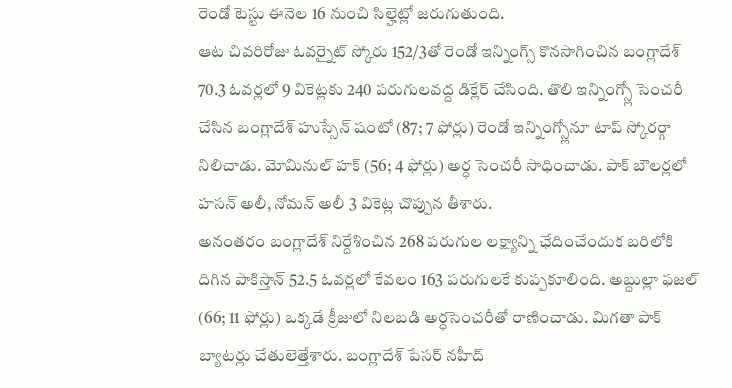రెండో టెస్టు ఈనెల 16 నుంచి సిల్హెట్లో జరుగుతుంది.
ఆట చివరిరోజు ఓవర్నైట్ స్కోరు 152/3తో రెండో ఇన్నింగ్స్ కొనసాగించిన బంగ్లాదేశ్ 70.3 ఓవర్లలో 9 వికెట్లకు 240 పరుగులవద్ద డిక్లేర్ చేసింది. తొలి ఇన్నింగ్స్లో సెంచరీ చేసిన బంగ్లాదేశ్ హుస్సేన్ షంటో (87; 7 ఫోర్లు) రెండో ఇన్నింగ్స్లోనూ టాప్ స్కోరర్గా నిలిచాడు. మోమినుల్ హక్ (56; 4 ఫోర్లు) అర్ధ సెంచరీ సాధించాడు. పాక్ బౌలర్లలో హసన్ అలీ, నోమన్ అలీ 3 వికెట్ల చొప్పున తీశారు.
అనంతరం బంగ్లాదేశ్ నిర్దేశించిన 268 పరుగుల లక్ష్యాన్ని ఛేదించేందుక బరిలోకి దిగిన పాకిస్తాన్ 52.5 ఓవర్లలో కేవలం 163 పరుగులకే కుప్పకూలింది. అబ్దుల్లా ఫజల్ (66; 11 ఫోర్లు) ఒక్కడే క్రీజులో నిలబడి అర్ధసెంచరీతో రాణించాడు. మిగతా పాక్ బ్యాటర్లు చేతులెత్తేశారు. బంగ్లాదేశ్ పేసర్ నహీద్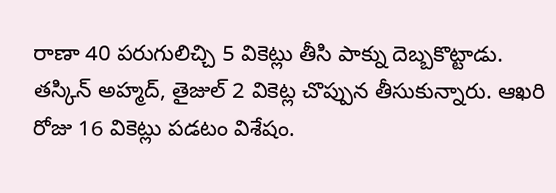రాణా 40 పరుగులిచ్చి 5 వికెట్లు తీసి పాక్ను దెబ్బకొట్టాడు. తస్కిన్ అహ్మద్, తైజుల్ 2 వికెట్ల చొప్పున తీసుకున్నారు. ఆఖరి రోజు 16 వికెట్లు పడటం విశేషం.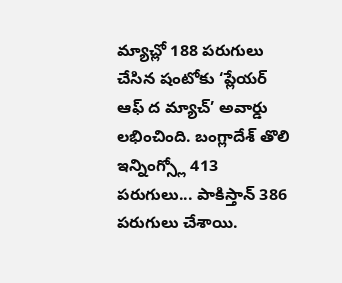మ్యాచ్లో 188 పరుగులు చేసిన షంటోకు ‘ప్లేయర్ ఆఫ్ ద మ్యాచ్’ అవార్డు లభించింది. బంగ్లాదేశ్ తొలి ఇన్నింగ్స్లో 413 పరుగులు... పాకిస్తాన్ 386 పరుగులు చేశాయి.